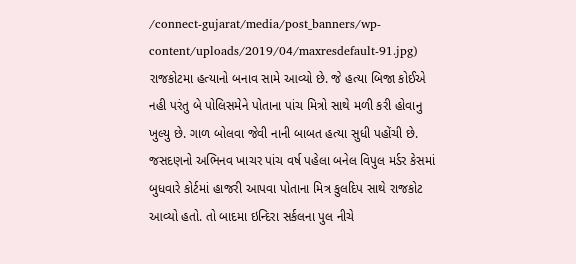/connect-gujarat/media/post_banners/wp-content/uploads/2019/04/maxresdefault-91.jpg)
રાજકોટમા હત્યાનો બનાવ સામે આવ્યો છે. જે હત્યા બિજા કોઈએ નહી પરંતુ બે પોલિસમેને પોતાના પાંચ મિત્રો સાથે મળી કરી હોવાનુ ખુલ્યુ છે. ગાળ બોલવા જેવી નાની બાબત હત્યા સુધી પહોંચી છે. જસદણનો અભિનવ ખાચર પાંચ વર્ષ પહેલા બનેલ વિપુલ મર્ડર કેસમાં બુધવારે કોર્ટમાં હાજરી આપવા પોતાના મિત્ર કુલદિપ સાથે રાજકોટ આવ્યો હતો. તો બાદમા ઇન્દિરા સર્કલના પુલ નીચે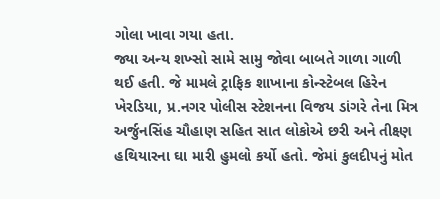ગોલા ખાવા ગયા હતા.
જ્યા અન્ય શખ્સો સામે સામુ જોવા બાબતે ગાળા ગાળી થઈ હતી. જે મામલે ટ્રાફિક શાખાના કોન્સ્ટેબલ હિરેન ખેરડિયા, પ્ર.નગર પોલીસ સ્ટેશનના વિજય ડાંગરે તેના મિત્ર અર્જુનસિંહ ચૌહાણ સહિત સાત લોકોએ છરી અને તીક્ષ્ણ હથિયારના ઘા મારી હુમલો કર્યો હતો. જેમાં કુલદીપનું મોત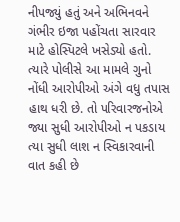નીપજ્યું હતું અને અભિનવને ગંભીર ઇજા પહોંચતા સારવાર માટે હોસ્પિટલે ખસેડ્યો હતો. ત્યારે પોલીસે આ મામલે ગુનો નોંધી આરોપીઓ અંગે વધુ તપાસ હાથ ધરી છે. તો પરિવારજનોએ જ્યા સુધી આરોપીઓ ન પકડાય ત્યા સુધી લાશ ન સ્વિકારવાની વાત કહી છે